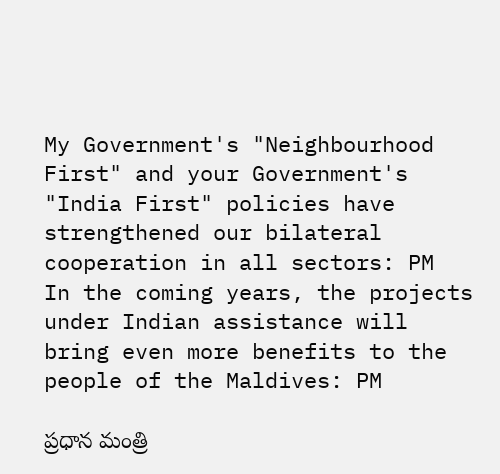My Government's "Neighbourhood First" and your Government's "India First" policies have strengthened our bilateral cooperation in all sectors: PM
In the coming years, the projects under Indian assistance will bring even more benefits to the people of the Maldives: PM

ప్ర‌ధాన మంత్రి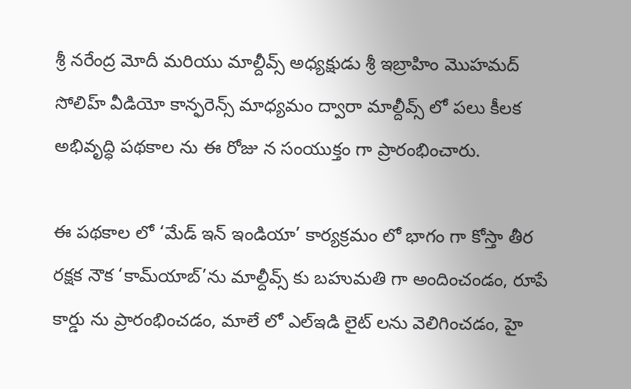శ్రీ న‌రేంద్ర మోదీ మ‌రియు మాల్దీవ్స్ అధ్యక్షుడు శ్రీ ఇబ్రాహిం మొహమద్ సోలిహ్ వీడియో కాన్ఫ‌రెన్స్ మాధ్య‌మం ద్వారా మాల్దీవ్స్ లో ప‌లు కీల‌క అభివృద్ధి ప‌థ‌కాల ను ఈ రోజు న సంయుక్తం గా ప్రారంభించారు.

ఈ ప‌థ‌కాల లో ‘మేడ్ ఇన్ ఇండియా’ కార్య‌క్ర‌మం లో భాగం గా కోస్తా తీర ర‌క్ష‌క నౌక ‘కామ్‌యాబ్‌’ను మాల్దీవ్స్ కు బ‌హుమ‌తి గా అందించండం, రూపే కార్డు ను ప్రారంభించ‌డం, మాలే లో ఎల్ఇడి లైట్ లను వెలిగించ‌డం, హై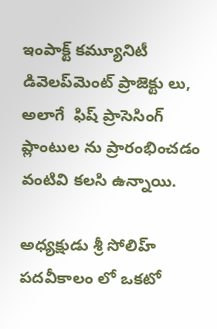ఇంపాక్ట్ క‌మ్యూనిటీ డివెల‌ప్‌మెంట్ ప్రాజెక్టు లు, అలాగే  ఫిష్ ప్రాసెసింగ్ ప్లాంటుల‌ ను ప్రారంభించ‌డం వంటివి కలసి ఉన్నాయి.

అధ్య‌క్షుడు శ్రీ సోలిహ్ ప‌ద‌వీకాలం లో ఒక‌టో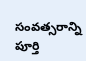సంవ‌త్స‌రాన్ని పూర్తి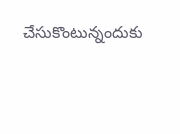చేసుకొంటున్నందుకు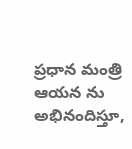ప్ర‌ధాన మంత్రి ఆయ‌న ను అభినందిస్తూ,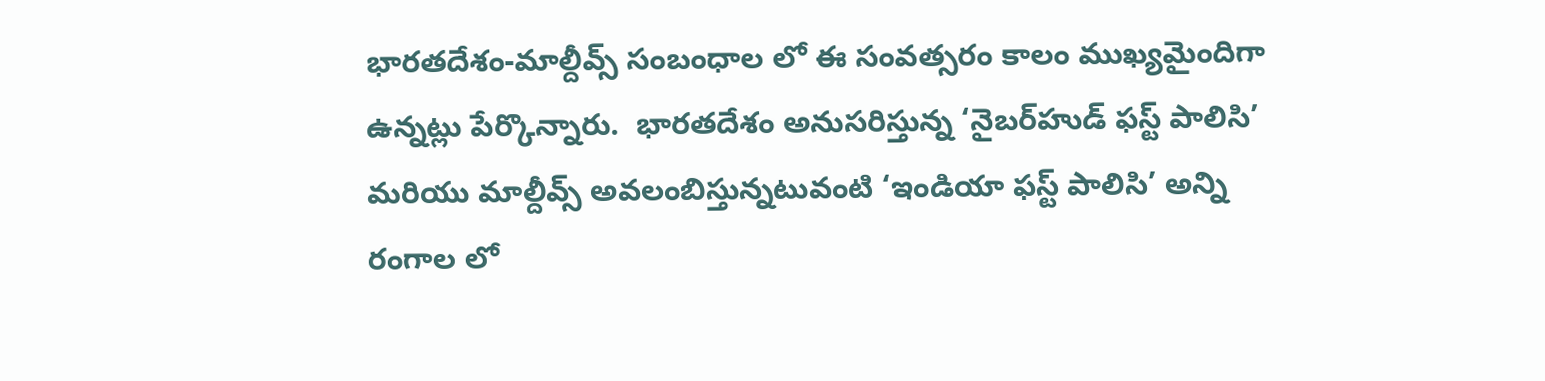భార‌త‌దేశం-మాల్దీవ్స్ సంబంధాల లో ఈ సంవ‌త్స‌రం కాలం ముఖ్య‌మైందిగా ఉన్నట్లు పేర్కొన్నారు.  భార‌త‌దేశం అనుస‌రిస్తున్న ‘నైబ‌ర్‌హుడ్ ఫస్ట్ పాలిసి’ మ‌రియు మాల్దీవ్స్ అవలంబిస్తున్నటువంటి ‘ఇండియా ఫ‌స్ట్ పాలిసి’ అన్ని రంగాల లో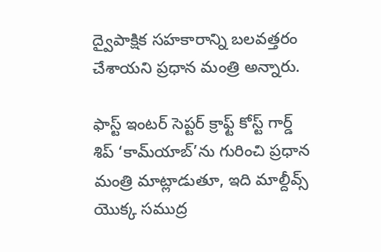ద్వైపాక్షిక స‌హ‌కారాన్ని బలవత్తరం చేశాయ‌ని ప్ర‌ధాన మంత్రి అన్నారు.

ఫాస్ట్ ఇంట‌ర్ సెప్టర్ క్రాఫ్ట్ కోస్ట్ గార్డ్ శిప్ ‘కామ్‌యాబ్‌’ను గురించి ప్ర‌ధాన మంత్రి మాట్లాడుతూ, ఇది మాల్దీవ్స్ యొక్క స‌ముద్ర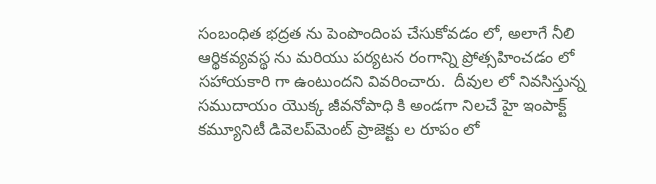సంబంధిత భ‌ద్ర‌త ను పెంపొందింప చేసుకోవ‌డం లో, అలాగే నీలి ఆర్థికవ్య‌వ‌స్థ ను మ‌రియు ప‌ర్య‌ట‌న రంగాన్ని ప్రోత్స‌హించ‌డం లో సహాయకారి గా ఉంటుంద‌ని వివ‌రించారు.  దీవుల లో నివ‌సిస్తున్న స‌ముదాయం యొక్క జీవ‌నోపాధి కి అండ‌గా నిలచే హై ఇంపాక్ట్ క‌మ్యూనిటీ డివెల‌ప్‌మెంట్ ప్రాజెక్టు ల రూపం లో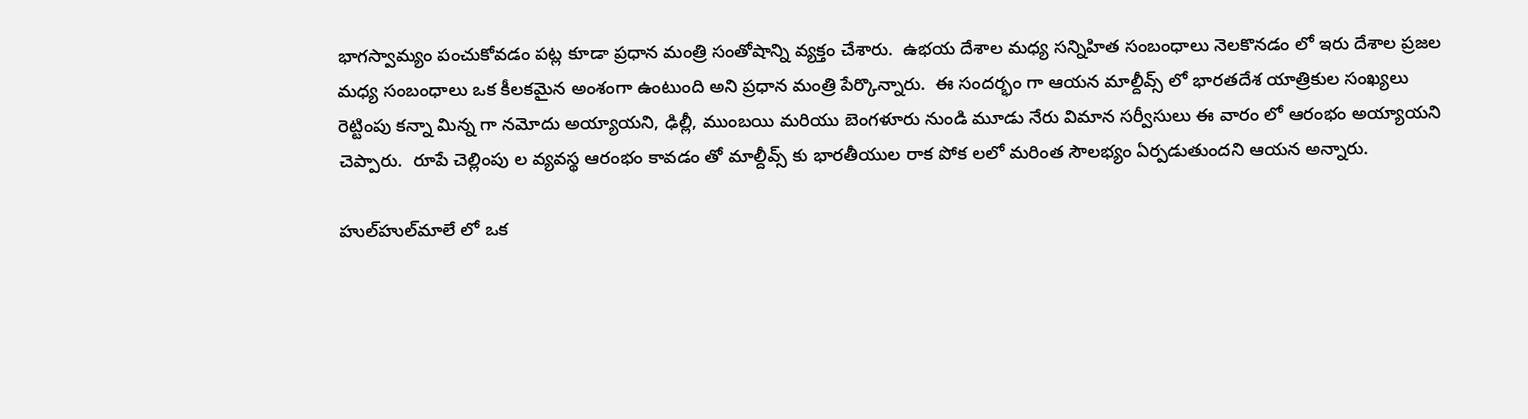భాగ‌స్వామ్యం పంచుకోవ‌డం ప‌ట్ల కూడా ప్ర‌ధాన మంత్రి సంతోషాన్ని వ్య‌క్తం చేశారు.  ఉభ‌య దేశాల మధ్య స‌న్నిహిత సంబంధాలు నెల‌కొన‌డం లో ఇరు దేశాల ప్రజల మధ్య సంబంధాలు ఒక కీల‌క‌మైన అంశంగా ఉంటుంది అని ప్ర‌ధాన మంత్రి పేర్కొన్నారు.  ఈ సంద‌ర్భం గా ఆయ‌న మాల్దీవ్స్ లో భార‌త‌దేశ యాత్రికుల సంఖ్య‌లు రెట్టింపు క‌న్నా మిన్న‌ గా న‌మోదు అయ్యాయ‌ని, ఢిల్లీ, ముంబ‌యి మ‌రియు బెంగ‌ళూరు నుండి మూడు నేరు విమాన స‌ర్వీసులు ఈ వారం లో ఆరంభం అయ్యాయ‌ని చెప్పారు.  రూపే చెల్లింపు ల వ్య‌వ‌స్థ ఆరంభం కావ‌డం తో మాల్దీవ్స్ కు భార‌తీయుల రాక‌ పోక ల‌లో మ‌రింత సౌల‌భ్యం ఏర్పడుతుంద‌ని ఆయ‌న అన్నారు.

హుల్‌హుల్‌మాలే లో ఒక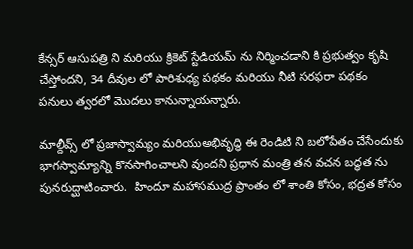కేన్స‌ర్ ఆసుప‌త్రి ని మ‌రియు క్రికెట్ స్టేడియ‌మ్ ను నిర్మించడాని కి ప్ర‌భుత్వం కృషి చేస్తోంద‌ని, 34 దీవుల లో పారిశుధ్య ప‌థ‌కం మ‌రియు నీటి స‌ర‌ఫ‌రా ప‌థ‌కం ప‌నులు త్వ‌ర‌లో మొద‌లు కానున్నాయ‌న్నారు.

మాల్దీవ్స్ లో ప్ర‌జాస్వామ్యం మ‌రియుఅభివృద్ధి ఈ రెండిటి ని బ‌లోపేతం చేసేందుకు భాగ‌స్వామ్యాన్ని కొన‌సాగించాల‌ని వుంద‌ని ప్ర‌ధాన మంత్రి త‌న వ‌చ‌న బ‌ద్ధ‌త ను పున‌రుద్ఘాటించారు.  హిందూ మ‌హాస‌ముద్ర ప్రాంతం లో శాంతి కోసం, భ‌ద్ర‌త కోసం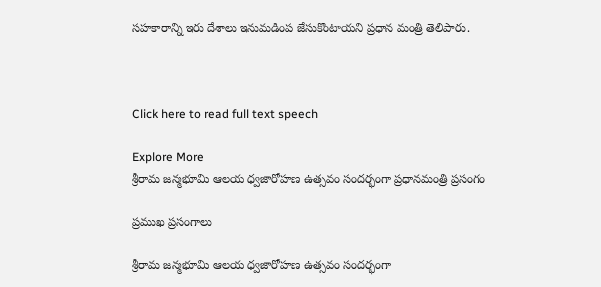స‌హ‌కారాన్ని ఇరు దేశాలు ఇనుమ‌డింప జేసుకొంటాయ‌ని ప్ర‌ధాన మంత్రి తెలిపారు.



Click here to read full text speech

Explore More
శ్రీరామ జన్మభూమి ఆలయ ధ్వజారోహణ ఉత్సవం సందర్భంగా ప్రధానమంత్రి ప్రసంగం

ప్రముఖ ప్రసంగాలు

శ్రీరామ జన్మభూమి ఆలయ ధ్వజారోహణ ఉత్సవం సందర్భంగా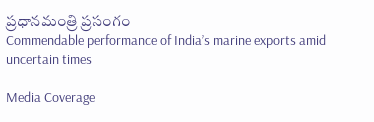ప్రధానమంత్రి ప్రసంగం
Commendable performance of India’s marine exports amid uncertain times

Media Coverage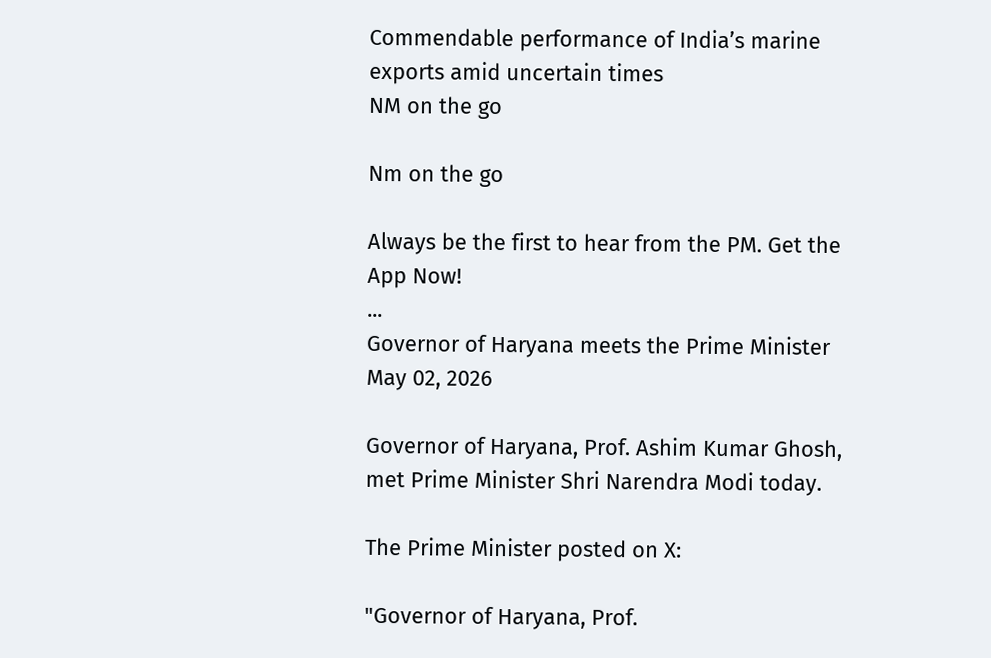Commendable performance of India’s marine exports amid uncertain times
NM on the go

Nm on the go

Always be the first to hear from the PM. Get the App Now!
...
Governor of Haryana meets the Prime Minister
May 02, 2026

Governor of Haryana, Prof. Ashim Kumar Ghosh, met Prime Minister Shri Narendra Modi today.

The Prime Minister posted on X:

"Governor of Haryana, Prof.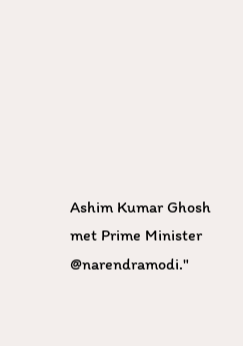Ashim Kumar Ghosh met Prime Minister @narendramodi."